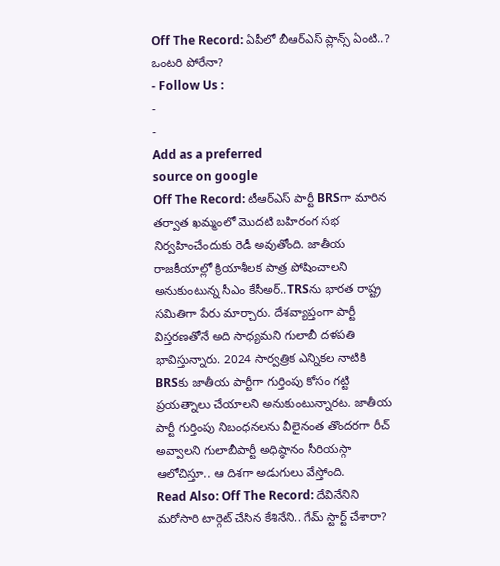Off The Record: ఏపీలో బీఆర్ఎస్ ప్లాన్స్ ఏంటి..? ఒంటరి పోరేనా?
- Follow Us :
-
-
Add as a preferred
source on google
Off The Record: టీఆర్ఎస్ పార్టీ BRSగా మారిన తర్వాత ఖమ్మంలో మొదటి బహిరంగ సభ నిర్వహించేందుకు రెడీ అవుతోంది. జాతీయ రాజకీయాల్లో క్రియాశీలక పాత్ర పోషించాలని అనుకుంటున్న సీఎం కేసీఅర్..TRSను భారత రాష్ట్ర సమితిగా పేరు మార్చారు. దేశవ్యాప్తంగా పార్టీ విస్తరణతోనే అది సాధ్యమని గులాబీ దళపతి భావిస్తున్నారు. 2024 సార్వత్రిక ఎన్నికల నాటికి BRSకు జాతీయ పార్టీగా గుర్తింపు కోసం గట్టి ప్రయత్నాలు చేయాలని అనుకుంటున్నారట. జాతీయ పార్టీ గుర్తింపు నిబంధనలను వీలైనంత తొందరగా రీచ్ అవ్వాలని గులాబీపార్టీ అధిష్ఠానం సీరియస్గా ఆలోచిస్తూ.. ఆ దిశగా అడుగులు వేస్తోంది.
Read Also: Off The Record: దేవినేనిని మరోసారి టార్గెట్ చేసిన కేశినేని.. గేమ్ స్టార్ట్ చేశారా?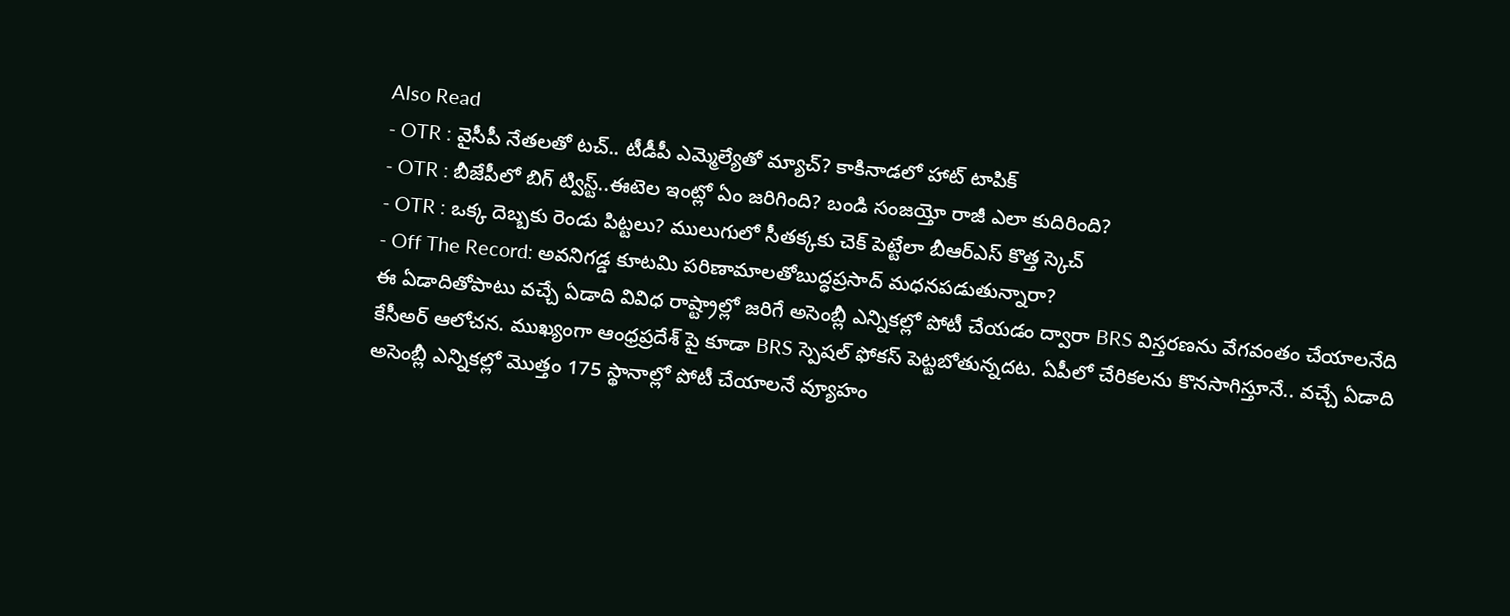Also Read
- OTR : వైసీపీ నేతలతో టచ్.. టీడీపీ ఎమ్మెల్యేతో మ్యాచ్? కాకినాడలో హాట్ టాపిక్
- OTR : బీజేపీలో బిగ్ ట్విస్ట్..ఈటెల ఇంట్లో ఏం జరిగింది? బండి సంజయ్తో రాజీ ఎలా కుదిరింది?
- OTR : ఒక్క దెబ్బకు రెండు పిట్టలు? ములుగులో సీతక్కకు చెక్ పెట్టేలా బీఆర్ఎస్ కొత్త స్కెచ్
- Off The Record: అవనిగడ్డ కూటమి పరిణామాలతోబుద్ధప్రసాద్ మధనపడుతున్నారా?
ఈ ఏడాదితోపాటు వచ్చే ఏడాది వివిధ రాష్ట్రాల్లో జరిగే అసెంబ్లీ ఎన్నికల్లో పోటీ చేయడం ద్వారా BRS విస్తరణను వేగవంతం చేయాలనేది కేసీఅర్ ఆలోచన. ముఖ్యంగా ఆంధ్రప్రదేశ్ పై కూడా BRS స్పెషల్ ఫోకస్ పెట్టబోతున్నదట. ఏపీలో చేరికలను కొనసాగిస్తూనే.. వచ్చే ఏడాది అసెంబ్లీ ఎన్నికల్లో మొత్తం 175 స్థానాల్లో పోటీ చేయాలనే వ్యూహం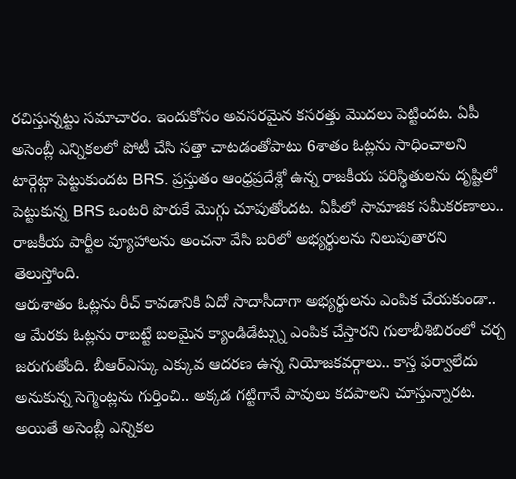రచిస్తున్నట్టు సమాచారం. ఇందుకోసం అవసరమైన కసరత్తు మొదలు పెట్టిందట. ఏపీ అసెంబ్లీ ఎన్నికలలో పోటీ చేసి సత్తా చాటడంతోపాటు 6శాతం ఓట్లను సాధించాలని టార్గెట్గా పెట్టుకుందట BRS. ప్రస్తుతం ఆంధ్రప్రదేశ్లో ఉన్న రాజకీయ పరిస్థితులను దృష్టిలో పెట్టుకున్న BRS ఒంటరి పొరుకే మొగ్గు చూపుతోందట. ఏపీలో సామాజిక సమీకరణాలు.. రాజకీయ పార్టీల వ్యూహాలను అంచనా వేసి బరిలో అభ్యర్థులను నిలుపుతారని తెలుస్తోంది.
ఆరుశాతం ఓట్లను రీచ్ కావడానికి ఏదో సాదాసీదాగా అభ్యర్థులను ఎంపిక చేయకుండా.. ఆ మేరకు ఓట్లను రాబట్టే బలమైన క్యాండిడేట్స్ను ఎంపిక చేస్తారని గులాబీశిబిరంలో చర్చ జరుగుతోంది. బీఆర్ఎస్కు ఎక్కువ ఆదరణ ఉన్న నియోజకవర్గాలు.. కాస్త ఫర్వాలేదు అనుకున్న సెగ్మెంట్లను గుర్తించి.. అక్కడ గట్టిగానే పావులు కదపాలని చూస్తున్నారట. అయితే అసెంబ్లీ ఎన్నికల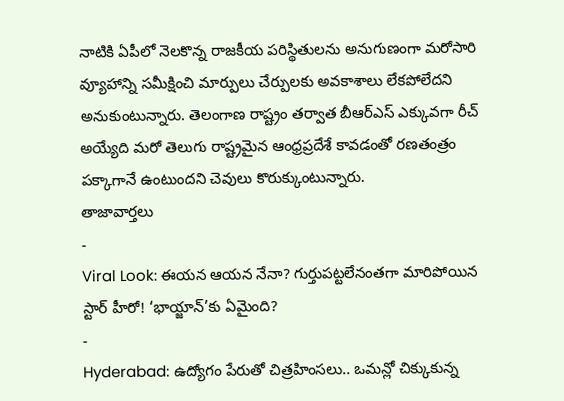నాటికి ఏపీలో నెలకొన్న రాజకీయ పరిస్థితులను అనుగుణంగా మరోసారి వ్యూహాన్ని సమీక్షించి మార్పులు చేర్పులకు అవకాశాలు లేకపోలేదని అనుకుంటున్నారు. తెలంగాణ రాష్ట్రం తర్వాత బీఆర్ఎస్ ఎక్కువగా రీచ్ అయ్యేది మరో తెలుగు రాష్ట్రమైన ఆంధ్రప్రదేశే కావడంతో రణతంత్రం పక్కాగానే ఉంటుందని చెవులు కొరుక్కుంటున్నారు.
తాజావార్తలు
-
Viral Look: ఈయన ఆయన నేనా? గుర్తుపట్టలేనంతగా మారిపోయిన స్టార్ హీరో! ‘భాయ్జాన్’కు ఏమైంది?
-
Hyderabad: ఉద్యోగం పేరుతో చిత్రహింసలు.. ఒమన్లో చిక్కుకున్న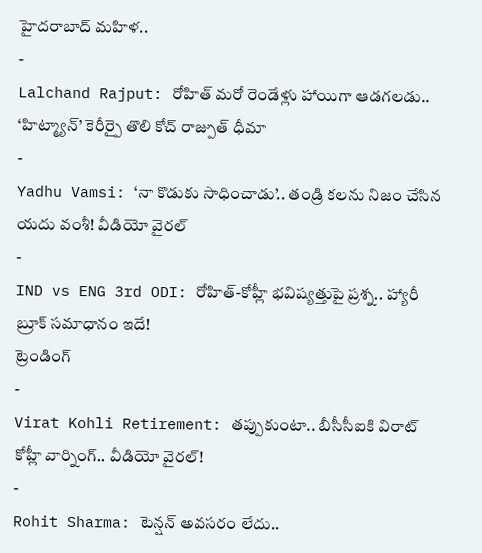హైదరాబాద్ మహిళ..
-
Lalchand Rajput: రోహిత్ మరో రెండేళ్లు హాయిగా ఆడగలడు.. ‘హిట్మ్యాన్’ కెరీర్పై తొలి కోచ్ రాజ్పుత్ ధీమా
-
Yadhu Vamsi: ‘నా కొడుకు సాధించాడు’.. తండ్రి కలను నిజం చేసిన యదు వంశీ! వీడియో వైరల్
-
IND vs ENG 3rd ODI: రోహిత్-కోహ్లీ భవిష్యత్తుపై ప్రశ్న.. హ్యారీ బ్రూక్ సమాధానం ఇదే!
ట్రెండింగ్
-
Virat Kohli Retirement: తప్పుకుంటా.. బీసీసీఐకి విరాట్ కోహ్లీ వార్నింగ్.. వీడియో వైరల్!
-
Rohit Sharma: టెన్షన్ అవసరం లేదు..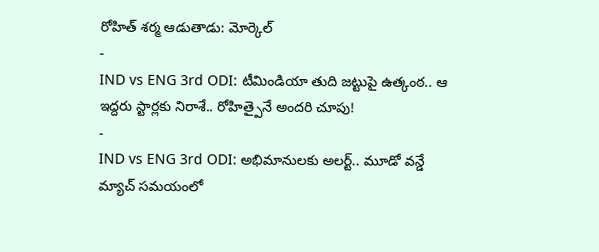రోహిత్ శర్మ ఆడుతాడు: మోర్కెల్
-
IND vs ENG 3rd ODI: టీమిండియా తుది జట్టుపై ఉత్కంఠ.. ఆ ఇద్దరు స్టార్లకు నిరాశే.. రోహిత్పైనే అందరి చూపు!
-
IND vs ENG 3rd ODI: అభిమానులకు అలర్ట్.. మూడో వన్డే మ్యాచ్ సమయంలో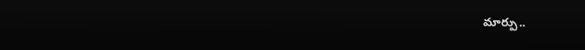మార్పు..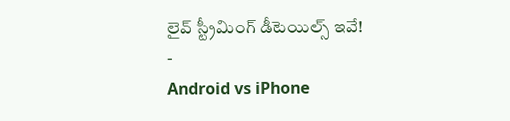లైవ్ స్ట్రీమింగ్ డీటెయిల్స్ ఇవే!
-
Android vs iPhone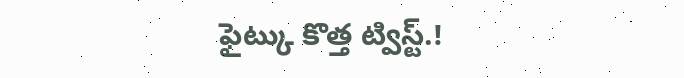ఫైట్కు కొత్త ట్విస్ట్.!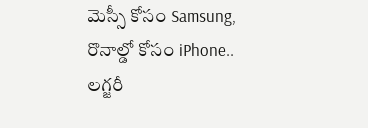మెస్సీ కోసం Samsung, రొనాల్డో కోసం iPhone.. లగ్జరీ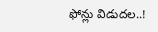ఫోన్లు విడుదల..!